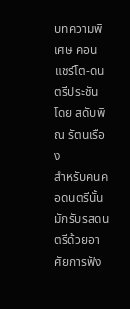บทความพิเศษ คอนแชร์โต-ดนตรีประชัน
โดย สดับพิณ รัตนเรือง
สำหรับคนคอดนตรีนั้น มักรับรสดนตรีด้วยอาศัยการฟัง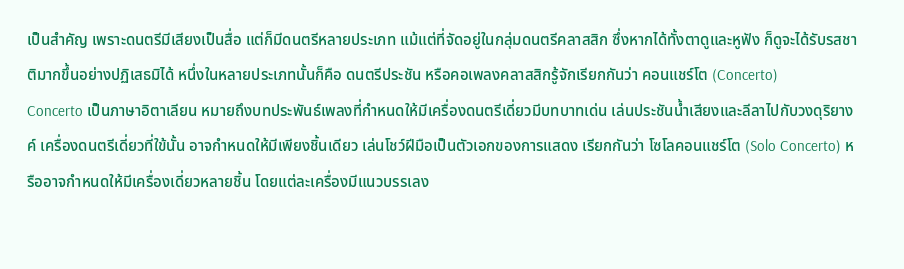เป็นสำคัญ เพราะดนตรีมีเสียงเป็นสื่อ แต่ก็มีดนตรีหลายประเภท แม้แต่ที่จัดอยู่ในกลุ่มดนตรีคลาสสิก ซึ่งหากได้ทั้งตาดูและหูฟัง ก็ดูจะได้รับรสชาติมากขึ้นอย่างปฏิเสธมิได้ หนึ่งในหลายประเภทนั้นก็คือ ดนตรีประชัน หรือคอเพลงคลาสสิกรู้จักเรียกกันว่า คอนแชร์โต (Concerto)
Concerto เป็นภาษาอิตาเลียน หมายถึงบทประพันธ์เพลงที่กำหนดให้มีเครื่องดนตรีเดี่ยวมีบทบาทเด่น เล่นประชันน้ำเสียงและลีลาไปกับวงดุริยางค์ เครื่องดนตรีเดี่ยวที่ใข้นั้น อาจกำหนดให้มีเพียงชิ้นเดียว เล่นโชว์ฝีมือเป็นตัวเอกของการแสดง เรียกกันว่า โซโลคอนแชร์โต (Solo Concerto) หรืออาจกำหนดให้มีเครื่องเดี่ยวหลายชิ้น โดยแต่ละเครื่องมีแนวบรรเลง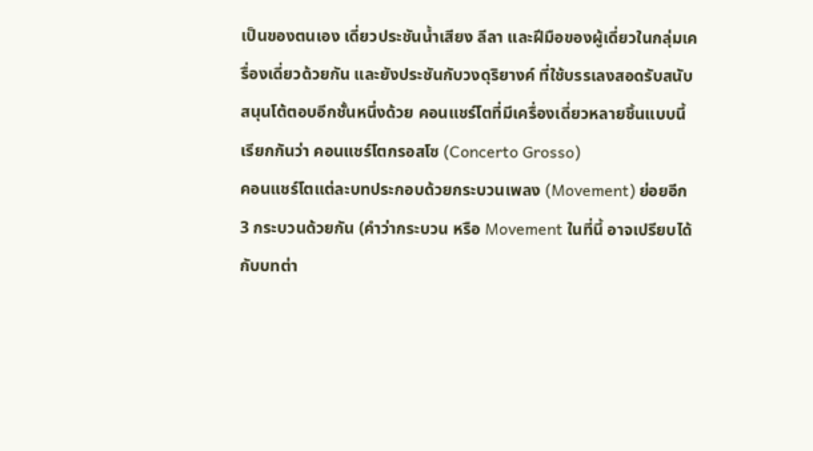เป็นของตนเอง เดี่ยวประชันน้ำเสียง ลีลา และฝีมือของผู้เดี่ยวในกลุ่มเครื่องเดี่ยวด้วยกัน และยังประชันกับวงดุริยางค์ ที่ใช้บรรเลงสอดรับสนับสนุนโต้ตอบอีกชั้นหนึ่งด้วย คอนแชร์โตที่มีเครื่องเดี่ยวหลายชิ้นแบบนี้เรียกกันว่า คอนแชร์โตกรอสโซ (Concerto Grosso)
คอนแชร์โตแต่ละบทประกอบด้วยกระบวนเพลง (Movement) ย่อยอีก 3 กระบวนด้วยกัน (คำว่ากระบวน หรือ Movement ในที่นี้ อาจเปรียบได้กับบทต่า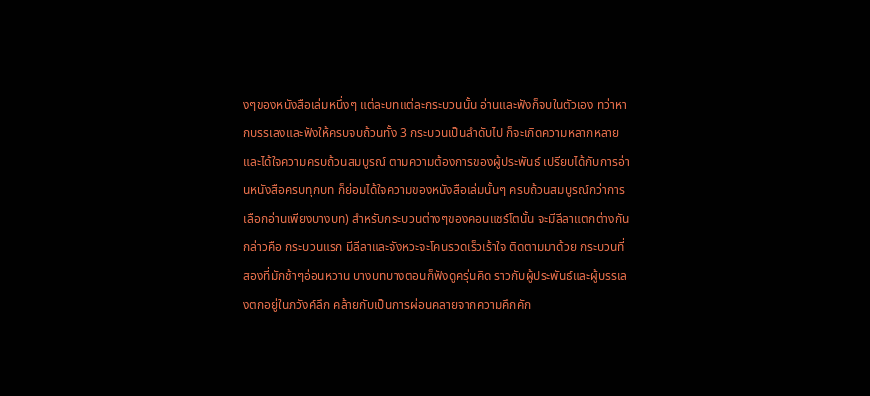งๆของหนังสือเล่มหนึ่งๆ แต่ละบทแต่ละกระบวนนั้น อ่านและฟังก็จบในตัวเอง ทว่าหากบรรเลงและฟังให้ครบจบถ้วนทั้ง 3 กระบวนเป็นลำดับไป ก็จะเกิดความหลากหลาย และได้ใจความครบถ้วนสมบูรณ์ ตามความต้องการของผู้ประพันธ์ เปรียบได้กับการอ่านหนังสือครบทุกบท ก็ย่อมได้ใจความของหนังสือเล่มนั้นๆ ครบถ้วนสมบูรณ์กว่าการเลือกอ่านเพียงบางบท) สำหรับกระบวนต่างๆของคอนแชร์โตนั้น จะมีลีลาแตกต่างกัน กล่าวคือ กระบวนแรก มีลีลาและจังหวะจะโคนรวดเร็วเร้าใจ ติดตามมาด้วย กระบวนที่สองที่มักช้าๆอ่อนหวาน บางบทบางตอนก็ฟังดูครุ่นคิด ราวกับผู้ประพันธ์และผู้บรรเลงตกอยู่ในภวังค์ลึก คล้ายกับเป็นการผ่อนคลายจากความคึกคัก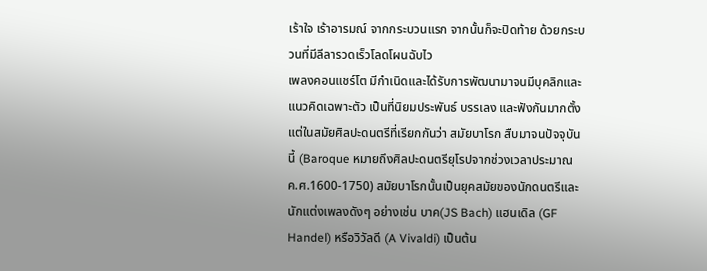เร้าใจ เร้าอารมณ์ จากกระบวนแรก จากนั้นก็จะปิดท้าย ด้วยกระบวนที่มีลีลารวดเร็วโลดโผนฉับไว
เพลงคอนแชร์โต มีกำเนิดและได้รับการพัฒนามาจนมีบุคลิกและแนวคิดเฉพาะตัว เป็นที่นิยมประพันธ์ บรรเลง และฟังกันมากตั้งแต่ในสมัยศิลปะดนตรีที่เรียกกันว่า สมัยบาโรก สืบมาจนปัจจุบันนี้ (Baroque หมายถึงศิลปะดนตรียุโรปจากช่วงเวลาประมาณ ค.ศ.1600-1750) สมัยบาโรกนั้นเป็นยุคสมัยของนักดนตรีและนักแต่งเพลงดังๆ อย่างเช่น บาค(JS Bach) แฮนเดิล (GF Handel) หรือวิวัลดี (A Vivaldi) เป็นต้น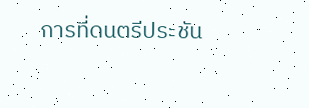การที่ดนตรีประชัน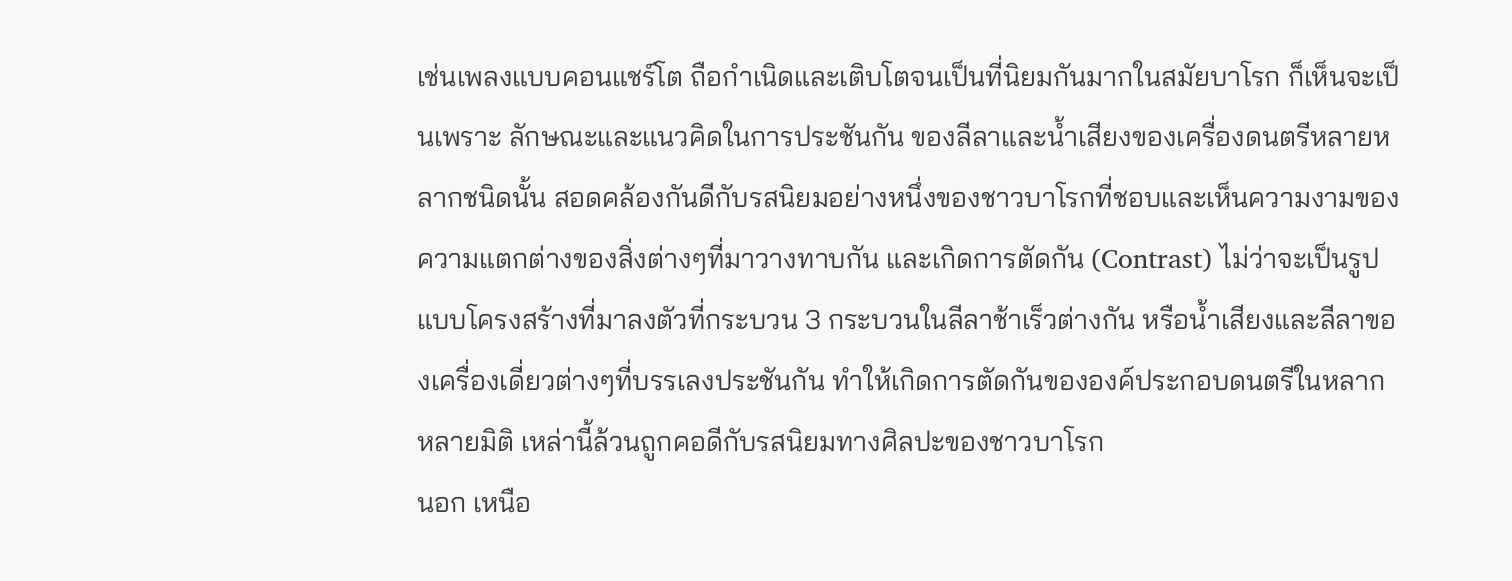เช่นเพลงแบบคอนแชร์โต ถือกำเนิดและเติบโตจนเป็นที่นิยมกันมากในสมัยบาโรก ก็เห็นจะเป็นเพราะ ลักษณะและแนวคิดในการประชันกัน ของลีลาและน้ำเสียงของเครื่องดนตรีหลายหลากชนิดนั้น สอดคล้องกันดีกับรสนิยมอย่างหนึ่งของชาวบาโรกที่ชอบและเห็นความงามของความแตกต่างของสิ่งต่างๆที่มาวางทาบกัน และเกิดการตัดกัน (Contrast) ไม่ว่าจะเป็นรูปแบบโครงสร้างที่มาลงตัวที่กระบวน 3 กระบวนในลีลาช้าเร็วต่างกัน หรือน้ำเสียงและลีลาของเครื่องเดี่ยวต่างๆที่บรรเลงประชันกัน ทำให้เกิดการตัดกันขององค์ประกอบดนตรีในหลากหลายมิติ เหล่านี้ล้วนถูกคอดีกับรสนิยมทางศิลปะของชาวบาโรก
นอก เหนือ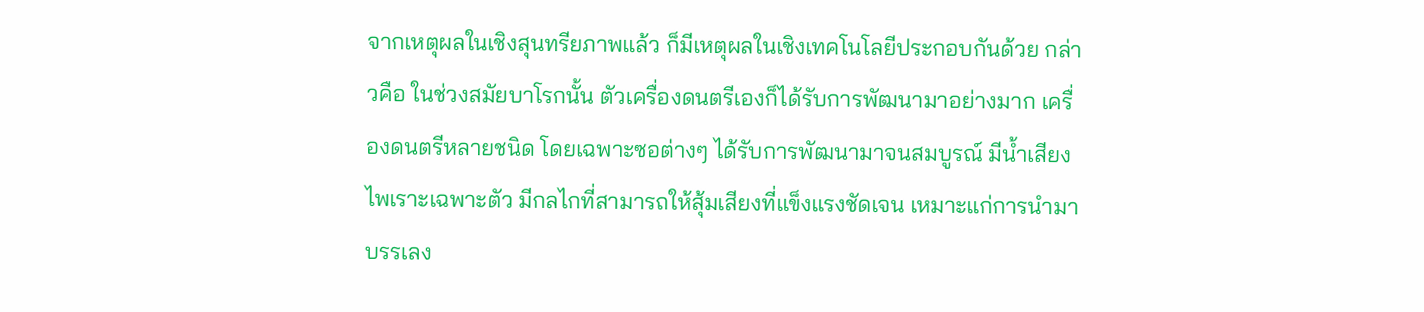จากเหตุผลในเชิงสุนทรียภาพแล้ว ก็มีเหตุผลในเชิงเทคโนโลยีประกอบกันด้วย กล่าวคือ ในช่วงสมัยบาโรกนั้น ตัวเครื่องดนตรีเองก็ได้รับการพัฒนามาอย่างมาก เครื่องดนตรีหลายชนิด โดยเฉพาะซอต่างๆ ได้รับการพัฒนามาจนสมบูรณ์ มีน้ำเสียงไพเราะเฉพาะตัว มีกลไกที่สามารถให้สุ้มเสียงที่แข็งแรงชัดเจน เหมาะแก่การนำมาบรรเลง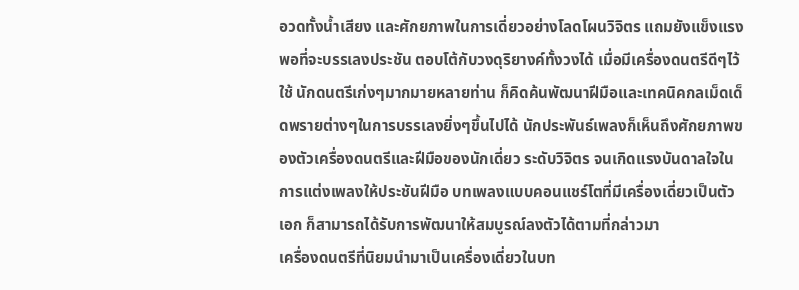อวดทั้งน้ำเสียง และศักยภาพในการเดี่ยวอย่างโลดโผนวิจิตร แถมยังแข็งแรงพอที่จะบรรเลงประชัน ตอบโต้กับวงดุริยางค์ทั้งวงได้ เมื่อมีเครื่องดนตรีดีๆไว้ใช้ นักดนตรีเก่งๆมากมายหลายท่าน ก็คิดค้นพัฒนาฝีมือและเทคนิคกลเม็ดเด็ดพรายต่างๆในการบรรเลงยิ่งๆขึ้นไปได้ นักประพันธ์เพลงก็เห็นถึงศักยภาพของตัวเครื่องดนตรีและฝีมือของนักเดี่ยว ระดับวิจิตร จนเกิดแรงบันดาลใจในการแต่งเพลงให้ประชันฝีมือ บทเพลงแบบคอนแชร์โตที่มีเครื่องเดี่ยวเป็นตัวเอก ก็สามารถได้รับการพัฒนาให้สมบูรณ์ลงตัวได้ตามที่กล่าวมา
เครื่องดนตรีที่นิยมนำมาเป็นเครื่องเดี่ยวในบท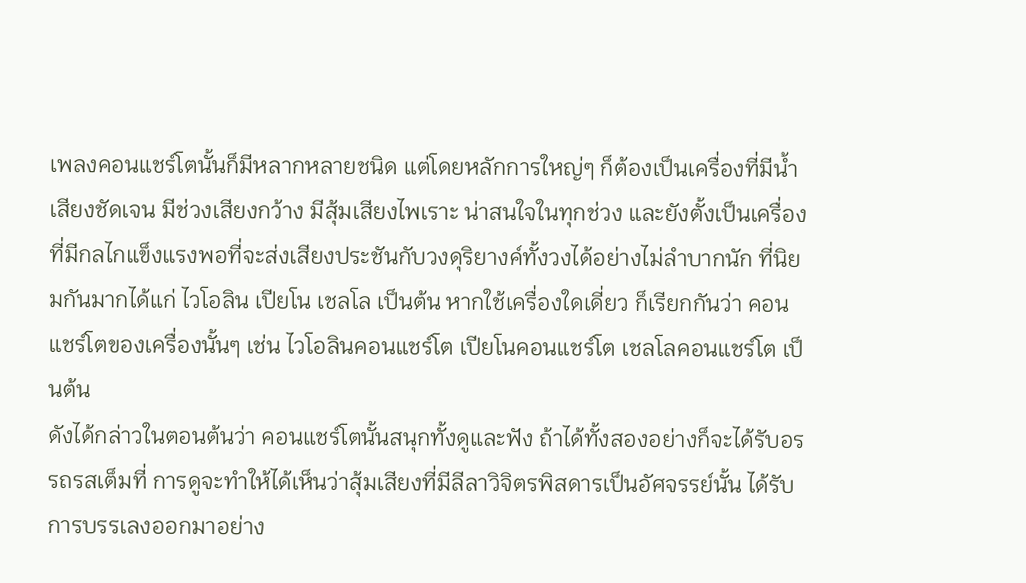เพลงคอนแชร์โตนั้นก็มีหลากหลายชนิด แต่โดยหลักการใหญ่ๆ ก็ต้องเป็นเครื่องที่มีน้ำเสียงชัดเจน มีช่วงเสียงกว้าง มีสุ้มเสียงไพเราะ น่าสนใจในทุกช่วง และยังตั้งเป็นเครื่องที่มีกลไกแข็งแรงพอที่จะส่งเสียงประชันกับวงดุริยางค์ทั้งวงได้อย่างไม่ลำบากนัก ที่นิยมกันมากได้แก่ ไวโอลิน เปียโน เชลโล เป็นต้น หากใช้เครื่องใดเดี่ยว ก็เรียกกันว่า คอนแชร์โตของเครื่องนั้นๆ เช่น ไวโอลินคอนแชร์โต เปียโนคอนแชร์โต เชลโลคอนแชร์โต เป็นต้น
ดังได้กล่าวในตอนต้นว่า คอนแชร์โตนั้นสนุกทั้งดูและฟัง ถ้าได้ทั้งสองอย่างก็จะได้รับอรรถรสเต็มที่ การดูจะทำให้ได้เห็นว่าสุ้มเสียงที่มีลีลาวิจิตรพิสดารเป็นอัศจรรย์นั้น ได้รับการบรรเลงออกมาอย่าง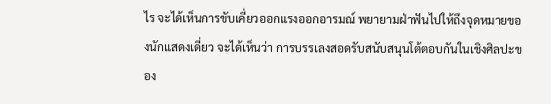ไร จะได้เห็นการขับเคี่ยวออกแรงออกอารมณ์ พยายามฝ่าฟันไปให้ถึงจุดหมายของนักแสดงเดี่ยว จะได้เห็นว่า การบรรเลงสอดรับสนับสนุนโต้ตอบกันในเชิงศิลปะของ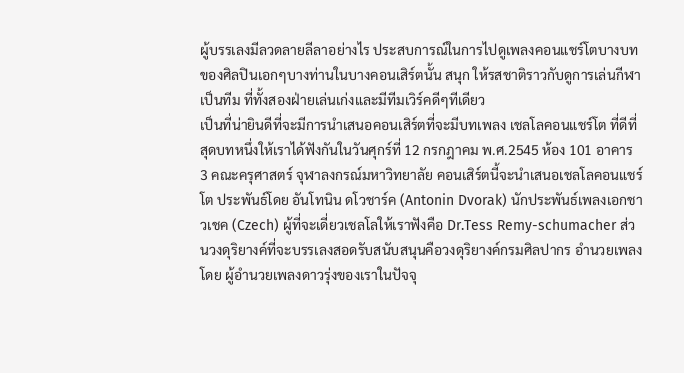ผู้บรรเลงมีลวดลายลีลาอย่างไร ประสบการณ์ในการไปดูเพลงคอนแชร์โตบางบทของศิลปินเอกๆบางท่านในบางคอนเสิร์ตนั้น สนุก ให้รสชาติราวกับดูการเล่นกีฬาเป็นทีม ที่ทั้งสองฝ่ายเล่นเก่งและมีทีมเวิร์คดีๆทีเดียว
เป็นที่น่ายินดีที่จะมีการนำเสนอคอนเสิร์ตที่จะมีบทเพลง เชลโลคอนแชร์โต ที่ดีที่สุดบทหนึ่งให้เราได้ฟังกันในวันศุกร์ที่ 12 กรกฎาคม พ.ศ.2545 ห้อง 101 อาคาร 3 คณะครุศาสตร์ จุฬาลงกรณ์มหาวิทยาลัย คอนเสิร์ตนี้จะนำเสนอเชลโลคอนแชร์โต ประพันธ์โดย อันโทนิน ดโวชาร์ค (Antonin Dvorak) นักประพันธ์เพลงเอกชาวเชค (Czech) ผู้ที่จะเดี่ยวเชลโลให้เราฟังคือ Dr.Tess Remy-schumacher ส่วนวงดุริยางค์ที่จะบรรเลงสอดรับสนับสนุนคือวงดุริยางค์กรมศิลปากร อำนวยเพลงโดย ผู้อำนวยเพลงดาวรุ่งของเราในปัจจุ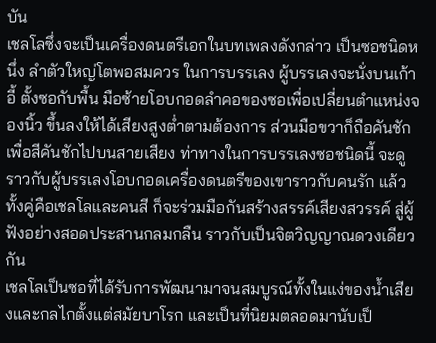บัน
เชลโลซึ่งจะเป็นเครื่องดนตรีเอกในบทเพลงดังกล่าว เป็นซอชนิดหนึ่ง ลำตัวใหญ่โตพอสมควร ในการบรรเลง ผู้บรรเลงจะนั่งบนเก้าอี้ ตั้งซอกับพื้น มือซ้ายโอบกอดลำคอของซอเพื่อเปลี่ยนตำแหน่งจองนิ้ว ขึ้นลงให้ได้เสียงสูงต่ำตามต้องการ ส่วนมือขวาก็ถือคันชัก เพื่อสีคันชักไปบนสายเสียง ท่าทางในการบรรเลงซอชนิดนี้ จะดูราวกับผู้บรรเลงโอบกอดเครื่องดนตรีของเขาราวกับคนรัก แล้วทั้งคู่คือเชลโลและคนสี ก็จะร่วมมือกันสร้างสรรค์เสียงสวรรค์ สู่ผู้ฟังอย่างสอดประสานกลมกลืน ราวกับเป็นจิตวิญญาณดวงเดียวกัน
เชลโลเป็นซอที่ได้รับการพัฒนามาจนสมบูรณ์ทั้งในแง่ของน้ำเสียงและกลไกตั้งแต่สมัยบาโรก และเป็นที่นิยมตลอดมานับเป็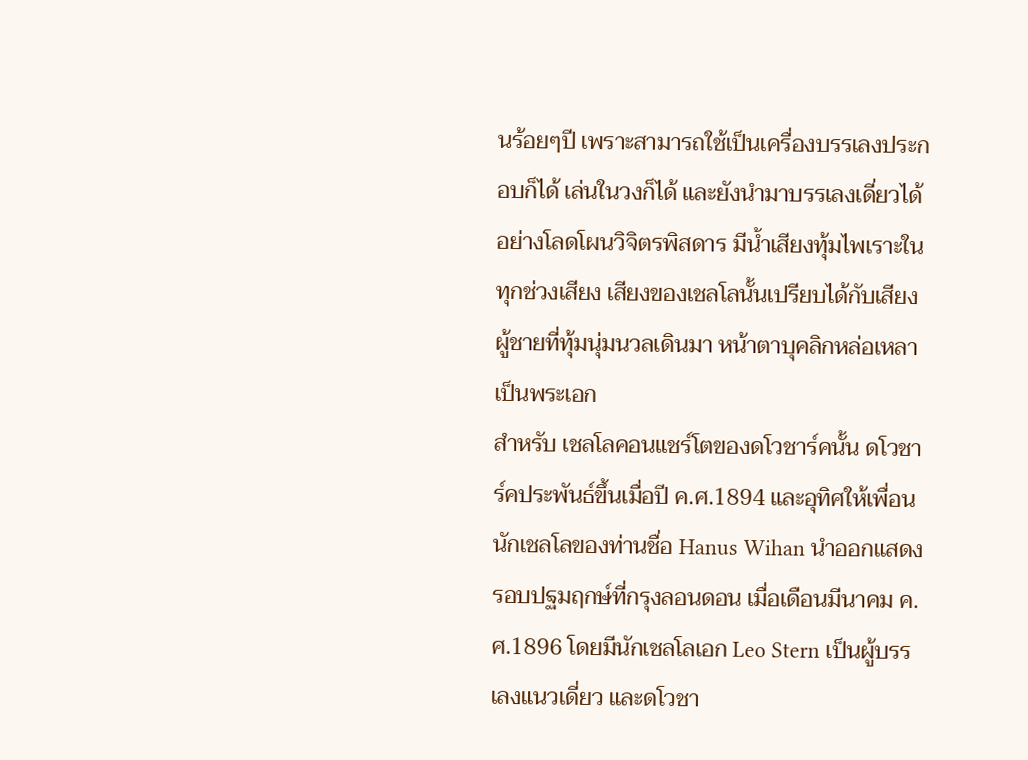นร้อยๆปี เพราะสามารถใช้เป็นเครื่องบรรเลงประกอบก็ได้ เล่นในวงก็ได้ และยังนำมาบรรเลงเดี่ยวได้อย่างโลดโผนวิจิตรพิสดาร มีน้ำเสียงทุ้มไพเราะในทุกช่วงเสียง เสียงของเชลโลนั้นเปรียบได้กับเสียงผู้ชายที่ทุ้มนุ่มนวลเดินมา หน้าตาบุคลิกหล่อเหลาเป็นพระเอก
สำหรับ เชลโลคอนแชร์โตของดโวชาร์คนั้น ดโวชาร์คประพันธ์ขึ้นเมื่อปี ค.ศ.1894 และอุทิศให้เพื่อนนักเชลโลของท่านชื่อ Hanus Wihan นำออกแสดงรอบปฐมฤกษ์ที่กรุงลอนดอน เมื่อเดือนมีนาคม ค.ศ.1896 โดยมีนักเชลโลเอก Leo Stern เป็นผู้บรรเลงแนวเดี่ยว และดโวชา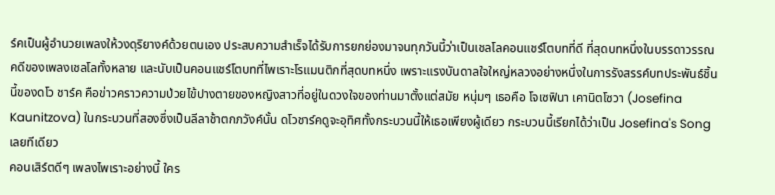ร์คเป็นผู้อำนวยเพลงให้วงดุริยางค์ด้วยตนเอง ประสบความสำเร็จได้รับการยกย่องมาจนทุกวันนี้ว่าเป็นเชลโลคอนแชร์โตบทที่ดี ที่สุดบทหนึ่งในบรรดาวรรณคดีของเพลงเชลโลทั้งหลาย และนับเป็นคอนแชร์โตบทที่ไพเราะโรแมนติกที่สุดบทหนึ่ง เพราะแรงบันดาลใจใหญ่หลวงอย่างหนึ่งในการรังสรรค์บทประพันธ์ชิ้นนี้ของดโว ชาร์ค คือข่าวคราวความป่วยไข้ปางตายของหญิงสาวที่อยู่ในดวงใจของท่านมาตั้งแต่สมัย หนุ่มๆ เธอคือ โจเซฟินา เคานิตโซวา (Josefina Kaunitzova) ในกระบวนที่สองซึ่งเป็นลีลาช้าตกภวังค์นั้น ดโวชาร์คดูจะอุทิศทั้งกระบวนนี้ให้เธอเพียงผู้เดียว กระบวนนี้เรียกได้ว่าเป็น Josefina's Song เลยทีเดียว
คอนเสิร์ตดีๆ เพลงไพเราะอย่างนี้ ใคร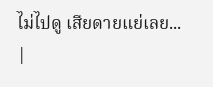ไม่ไปดู เสียดายแย่เลย...
|